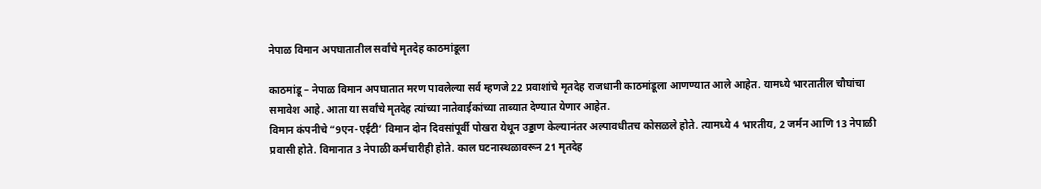नेपाळ विमान अपघातातील सर्वांचे मृतदेह काठमांडूला

काठमांडू – नेपाळ विमान अपघातात मरण पावलेल्या सर्व म्हणजे 22 प्रवाशांचे मृतदेह राजधानी काठमांडूला आणण्यात आले आहेत. यामध्ये भारतातील चौघांचा समावेश आहे. आता या सर्वांचे मृतदेह त्यांच्या नातेवाईकांच्या ताब्यात देण्यात येणार आहेत.
विमान कंपनीचे “9एन-एईटी’ विमान दोन दिवसांपूर्वी पोखरा येथून उड्डाण केल्यानंतर अल्पावधीतच कोसळले होते. त्यामध्ये 4 भारतीय, 2 जर्मन आणि 13 नेपाळी प्रवासी होते. विमानात 3 नेपाळी कर्मचारीही होते. काल घटनास्थळावरून 21 मृतदेह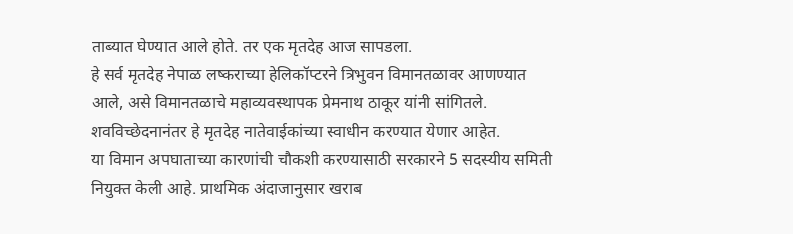ताब्यात घेण्यात आले होते. तर एक मृतदेह आज सापडला.
हे सर्व मृतदेह नेपाळ लष्कराच्या हेलिकॉप्टरने त्रिभुवन विमानतळावर आणण्यात आले, असे विमानतळाचे महाव्यवस्थापक प्रेमनाथ ठाकूर यांनी सांगितले. शवविच्छेदनानंतर हे मृतदेह नातेवाईकांच्या स्वाधीन करण्यात येणार आहेत.
या विमान अपघाताच्या कारणांची चौकशी करण्यासाठी सरकारने 5 सदस्यीय समिती नियुक्त केली आहे. प्राथमिक अंदाजानुसार खराब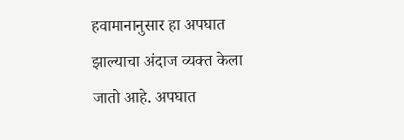हवामानानुसार हा अपघात झाल्याचा अंदाज व्यक्त केला जातो आहे. अपघात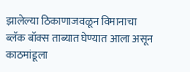झालेल्या ठिकाणाजवळून विमानाचा ब्लॅक बॉक्स ताब्यात घेण्यात आला असून काठमांडूला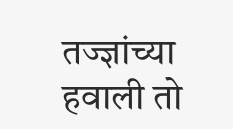तज्ज्ञांच्या हवाली तो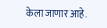केला जाणार आहे.